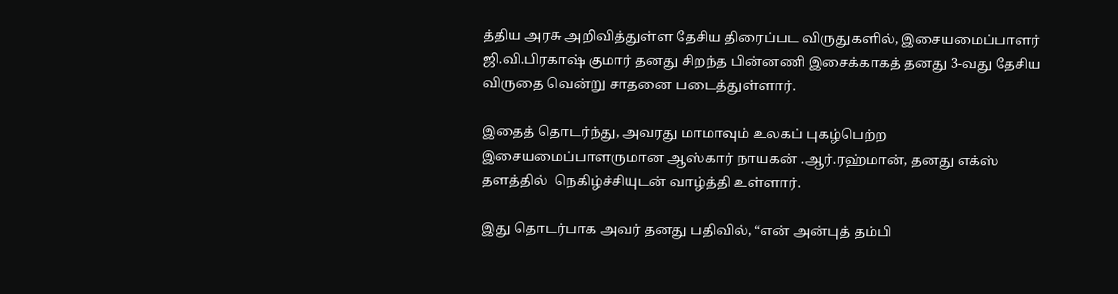த்திய அரசு அறிவித்துள்ள தேசிய திரைப்பட விருதுகளில், இசையமைப்பாளர் ஜி.வி.பிரகாஷ் குமார் தனது சிறந்த பின்னணி இசைக்காகத் தனது 3-வது தேசிய விருதை வென்று சாதனை படைத்துள்ளார்.

இதைத் தொடர்ந்து, அவரது மாமாவும் உலகப் புகழ்பெற்ற இசையமைப்பாளருமான ஆஸ்கார் நாயகன் .ஆர்.ரஹ்மான், தனது எக்ஸ் தளத்தில்  நெகிழ்ச்சியுடன் வாழ்த்தி உள்ளார்.

இது தொடர்பாக அவர் தனது பதிவில், “என் அன்புத் தம்பி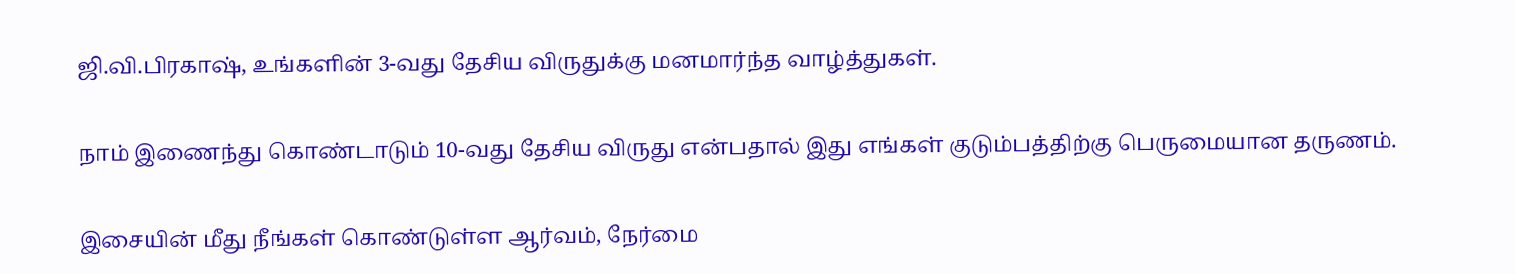ஜி.வி.பிரகாஷ், உங்களின் 3-வது தேசிய விருதுக்கு மனமார்ந்த வாழ்த்துகள்.

நாம் இணைந்து கொண்டாடும் 10-வது தேசிய விருது என்பதால் இது எங்கள் குடும்பத்திற்கு பெருமையான தருணம்.

இசையின் மீது நீங்கள் கொண்டுள்ள ஆர்வம், நேர்மை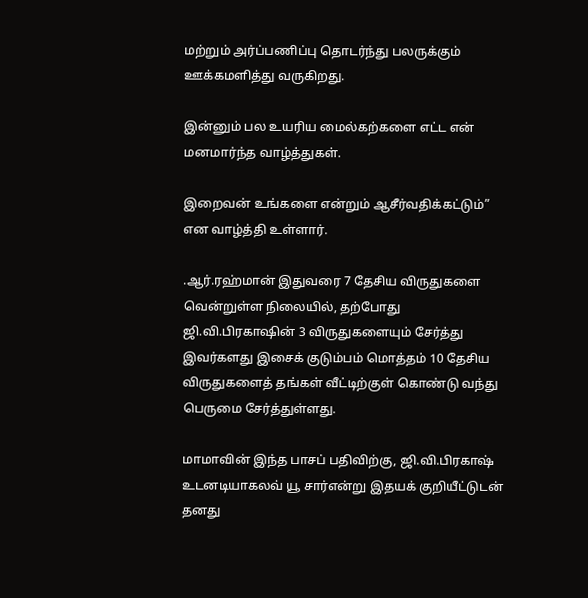மற்றும் அர்ப்பணிப்பு தொடர்ந்து பலருக்கும் ஊக்கமளித்து வருகிறது.

இன்னும் பல உயரிய மைல்கற்களை எட்ட என் மனமார்ந்த வாழ்த்துகள்.

இறைவன் உங்களை என்றும் ஆசீர்வதிக்கட்டும்” என வாழ்த்தி உள்ளார்.

.ஆர்.ரஹ்மான் இதுவரை 7 தேசிய விருதுகளை வென்றுள்ள நிலையில், தற்போது ஜி.வி.பிரகாஷின் 3 விருதுகளையும் சேர்த்து இவர்களது இசைக் குடும்பம் மொத்தம் 10 தேசிய விருதுகளைத் தங்கள் வீட்டிற்குள் கொண்டு வந்து பெருமை சேர்த்துள்ளது.

மாமாவின் இந்த பாசப் பதிவிற்கு, ஜி.வி.பிரகாஷ் உடனடியாகலவ் யூ சார்என்று இதயக் குறியீட்டுடன் தனது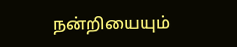நன்றியையும்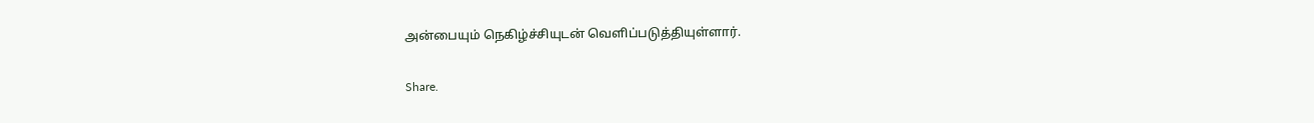அன்பையும் நெகிழ்ச்சியுடன் வெளிப்படுத்தியுள்ளார்.

Share.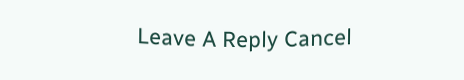Leave A Reply Cancel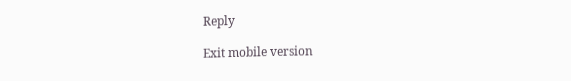Reply

Exit mobile version